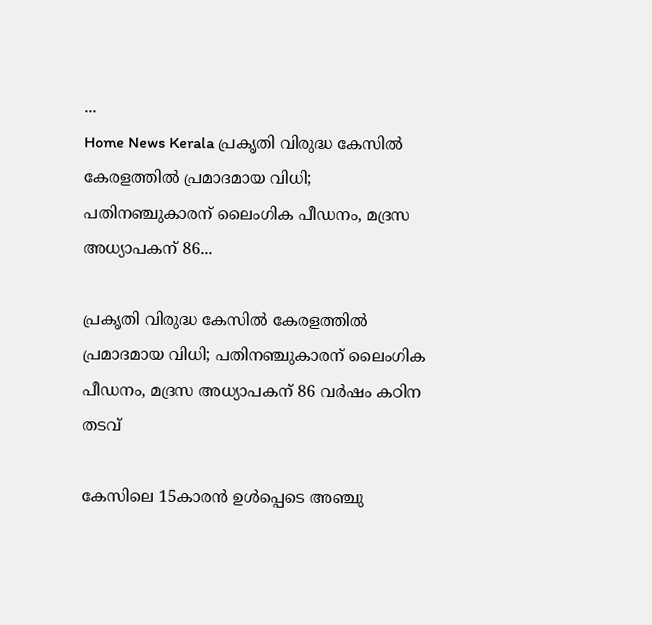...
Home News Kerala പ്രകൃതി വിരുദ്ധ കേസിൽ കേരളത്തിൽ പ്രമാദമായ വിധി; പതിനഞ്ചുകാരന് ലൈംഗിക പീഡനം, മദ്രസ അധ്യാപകന് 86...

പ്രകൃതി വിരുദ്ധ കേസിൽ കേരളത്തിൽ പ്രമാദമായ വിധി; പതിനഞ്ചുകാരന് ലൈംഗിക പീഡനം, മദ്രസ അധ്യാപകന് 86 വർഷം കഠിന തടവ്

കേസിലെ 15കാരൻ ഉൾപ്പെടെ അഞ്ചു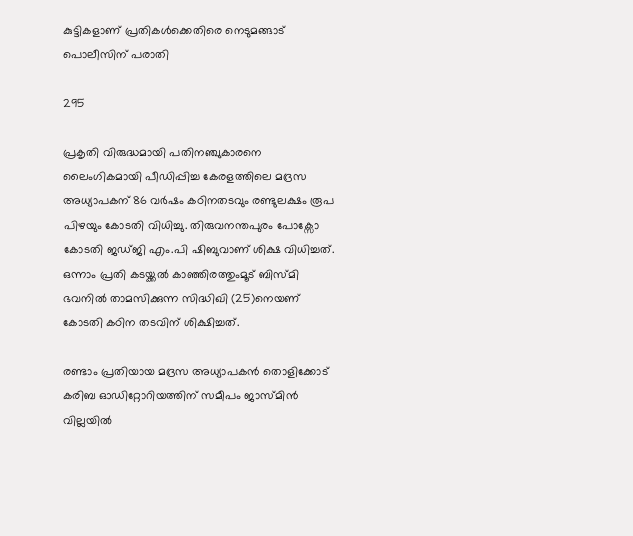കുട്ടികളാണ് പ്രതികൾക്കെതിരെ നെടുമങ്ങാട് പൊലീസിന് പരാതി

295

പ്രകൃതി വിരുദ്ധമായി പതിനഞ്ചുകാരനെ ലൈംഗികമായി പീഡിപ്പിച്ച കേരളത്തിലെ മദ്രസ അധ്യാപകന് 86 വർഷം കഠിനതടവും രണ്ടുലക്ഷം രൂപ പിഴയും കോടതി വിധിച്ചു. തിരുവനന്തപുരം പോക്സോ കോടതി ജഡ്‌ജി എം.പി ഷിബുവാണ് ശിക്ഷ വിധിച്ചത്. ഒന്നാം പ്രതി കടയ്ക്കൽ കാഞ്ഞിരത്തുംമൂട് ബിസ്‌മി ഭവനിൽ താമസിക്കുന്ന സിദ്ധിഖി (25)നെയണ് കോടതി കഠിന തടവിന് ശിക്ഷിച്ചത്.

രണ്ടാം പ്രതിയായ മദ്രസ അധ്യാപകൻ തൊളിക്കോട് കരിബ ഓഡിറ്റോറിയത്തിന് സമീപം ജാസ്‌മിൻ വില്ലയിൽ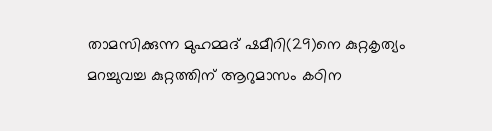താമസിക്കുന്ന മുഹമ്മദ് ഷമീറി(29)നെ കുറ്റകൃത്യം മറച്ചുവച്ച കുറ്റത്തിന് ആറുമാസം കഠിന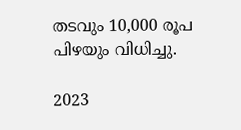തടവും 10,000 രൂപ പിഴയും വിധിച്ചു.

2023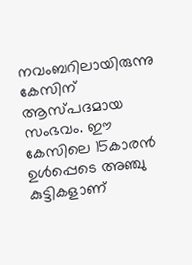നവംബറിലായിരുന്നു കേസിന് ആസ്‌പദമായ സംഭവം. ഈ കേസിലെ 15കാരൻ ഉൾപ്പെടെ അഞ്ചു കുട്ടികളാണ്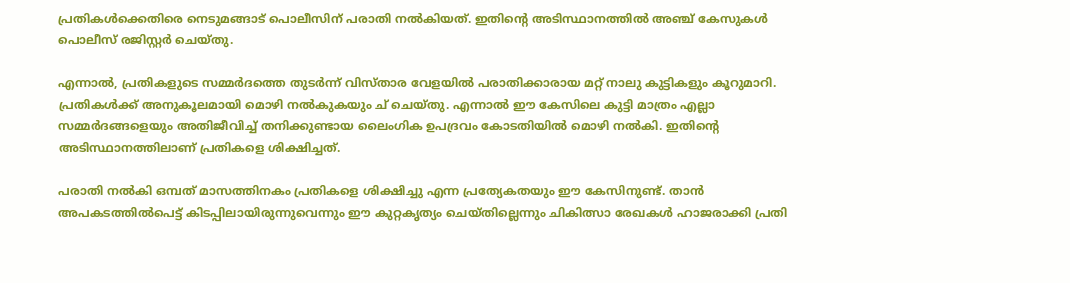പ്രതികൾക്കെതിരെ നെടുമങ്ങാട് പൊലീസിന് പരാതി നൽകിയത്. ഇതിൻ്റെ അടിസ്ഥാനത്തിൽ അ‍ഞ്ച് കേസുകൾ പൊലീസ് രജിസ്റ്റർ ചെയ്‌തു.

എന്നാൽ, പ്രതികളുടെ സമ്മർദത്തെ തുടർന്ന് വിസ്‌താര വേളയിൽ പരാതിക്കാരായ മറ്റ് നാലു കുട്ടികളും കൂറുമാറി. പ്രതികൾക്ക് അനുകൂലമായി മൊഴി നൽകുകയും ച് ചെയ്‌തു. എന്നാൽ ഈ കേസിലെ കുട്ടി മാത്രം എല്ലാ സമ്മർദങ്ങളെയും അതിജീവിച്ച് തനിക്കുണ്ടായ ലൈംഗിക ഉപദ്രവം കോടതിയില്‍ മൊഴി നൽകി. ഇതിൻ്റെ അടിസ്ഥാനത്തിലാണ് പ്രതികളെ ശിക്ഷിച്ചത്.

പരാതി നൽകി ഒമ്പത് മാസത്തിനകം പ്രതികളെ ശിക്ഷിച്ചു എന്ന പ്രത്യേകതയും ഈ കേസിനുണ്ട്. താൻ അപകടത്തിൽപെട്ട് കിടപ്പിലായിരുന്നുവെന്നും ഈ കുറ്റകൃത്യം ചെയ്‌തില്ലെന്നും ചികിത്സാ രേഖകൾ ഹാജരാക്കി പ്രതി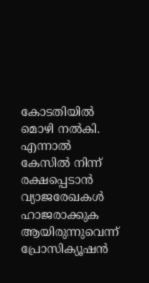കോടതിയിൽ മൊഴി നൽകി. എന്നാൽ കേസിൽ നിന്ന് രക്ഷപ്പെടാൻ വ്യാജരേഖകൾ ഹാജരാക്കുക ആയിരുന്നുവെന്ന് പ്രോസിക്യൂഷൻ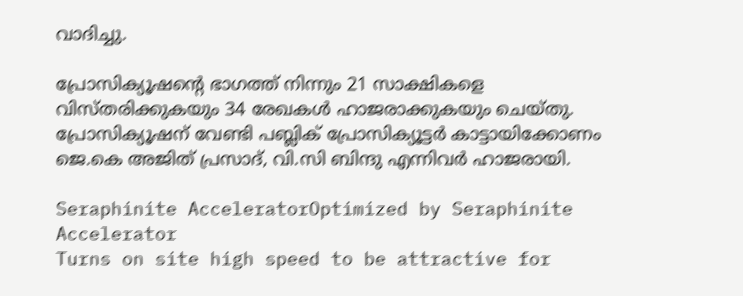വാദിച്ചു.

പ്രോസിക്യൂഷൻ്റെ ഭാഗത്ത് നിന്നും 21 സാക്ഷികളെ വിസ്‌തരിക്കുകയും 34 രേഖകൾ ഹാജരാക്കുകയും ചെയ്‌തു. പ്രോസിക്യൂഷന് വേണ്ടി പബ്ലിക് പ്രോസിക്യൂട്ടർ കാട്ടായിക്കോണം ജെ.കെ അജിത് പ്രസാദ്, വി.സി ബിന്ദു എന്നിവർ ഹാജരായി.

Seraphinite AcceleratorOptimized by Seraphinite Accelerator
Turns on site high speed to be attractive for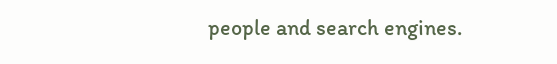people and search engines.